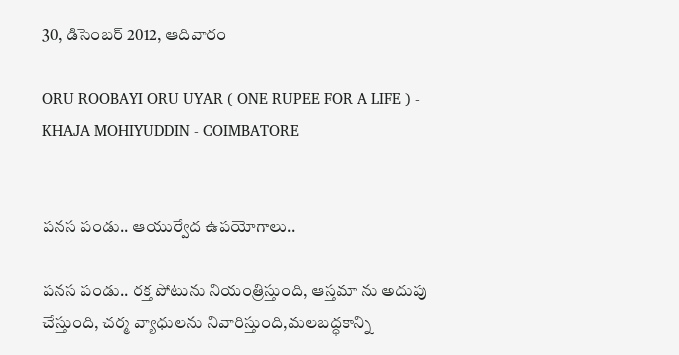30, డిసెంబర్ 2012, ఆదివారం

ORU ROOBAYI ORU UYAR ( ONE RUPEE FOR A LIFE ) - KHAJA MOHIYUDDIN - COIMBATORE


పనస పండు.. ఆయుర్వేద ఉపయోగాలు..

పనస పండు.. రక్త పోటును నియంత్రిస్తుంది, ఆస్తమా ను అదుపు చేస్తుంది, చర్మ వ్యాధులను నివారిస్తుంది,మలబద్ధకాన్ని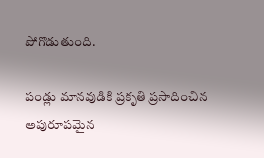పోగొడుతుంది.

పండ్లు మానవుడికి ప్రకృతి ప్రసాదించిన అపురూపమైన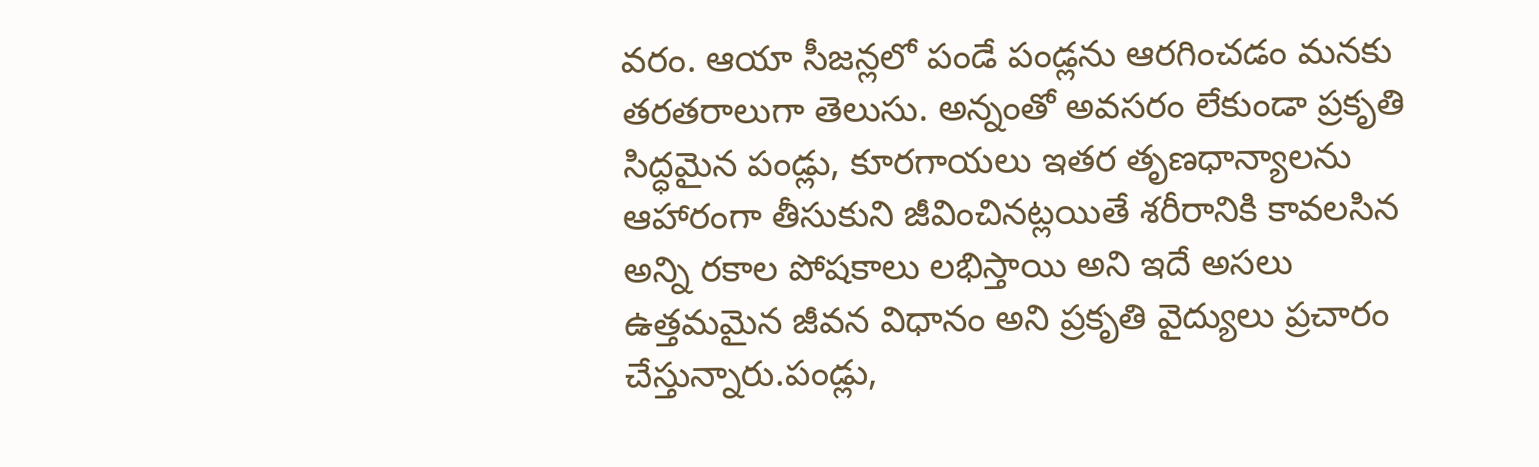వరం. ఆయా సీజన్లలో పండే పండ్లను ఆరగించడం మనకు తరతరాలుగా తెలుసు. అన్నంతో అవసరం లేకుండా ప్రకృతి సిద్ధమైన పండ్లు, కూరగాయలు ఇతర తృణధాన్యాలను ఆహారంగా తీసుకుని జీవించినట్లయితే శరీరానికి కావలసిన అన్ని రకాల పోషకాలు లభిస్తాయి అని ఇదే అసలు ఉత్తమమైన జీవన విధానం అని ప్రకృతి వైద్యులు ప్రచారం చేస్తున్నారు.పండ్లు,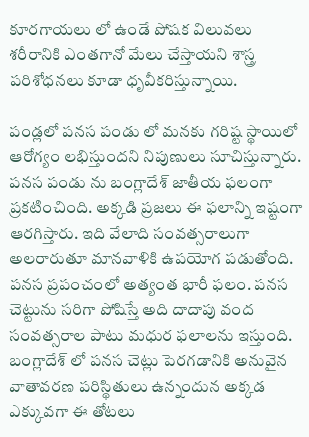కూరగాయలు లో ఉండే పోషక విలువలు శరీరానికి ఎంతగానో మేలు చేస్తాయని శాస్త్ర పరిశోధనలు కూడా ధృవీకరిస్తున్నాయి.

పండ్లలో పనస పండు లో మనకు గరిష్ట స్థాయిలో ఆరోగ్యం లభిస్తుందని నిపుణులు సూచిస్తున్నారు. పనస పండు ను బంగ్లాదేశ్ జాతీయ ఫలంగా ప్రకటించింది. అక్కడి ప్రజలు ఈ ఫలాన్ని ఇష్టంగా ఆరగిస్తారు. ఇది వేలాది సంవత్సరాలుగా అలరారుతూ మానవాళికి ఉపయోగ పడుతోంది. పనస ప్రపంచంలో అత్యంత భారీ ఫలం. పనస చెట్టును సరిగా పోషిస్తే అది దాదాపు వంద సంవత్సరాల పాటు మధుర ఫలాలను ఇస్తుంది. బంగ్లాదేశ్ లో పనస చెట్లు పెరగడానికి అనువైన వాతావరణ పరిస్థితులు ఉన్నందున అక్కడ ఎక్కువగా ఈ తోటలు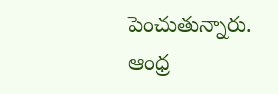పెంచుతున్నారు.
ఆంధ్ర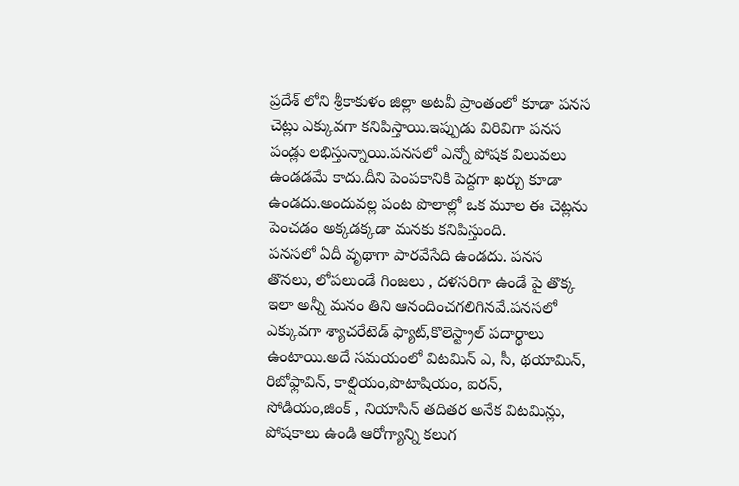ప్రదేశ్ లోని శ్రీకాకుళం జిల్లా అటవీ ప్రాంతంలో కూడా పనస చెట్లు ఎక్కువగా కనిపిస్తాయి.ఇప్పుడు విరివిగా పనస పండ్లు లభిస్తున్నాయి.పనసలో ఎన్నో పోషక విలువలు ఉండడమే కాదు.దీని పెంపకానికి పెద్దగా ఖర్చు కూడా ఉండదు.అందువల్ల పంట పొలాల్లో ఒక మూల ఈ చెట్లను పెంచడం అక్కడక్కడా మనకు కనిపిస్తుంది.
పనసలో ఏదీ వృథాగా పారవేసేది ఉండదు. పనస తొనలు, లోపలుండే గింజలు , దళసరిగా ఉండే పై తొక్క ఇలా అన్నీ మనం తిని ఆనందించగలిగినవే.పనసలో ఎక్కువగా శ్యాచరేటెడ్ ఫ్యాట్,కొలెస్ట్రాల్ పదార్థాలు ఉంటాయి.అదే సమయంలో విటమిన్ ఎ, సీ, థయామిన్, రిబోఫ్లావిన్, కాల్షియం,పొటాషియం, ఐరన్, సోడియం,జింక్ , నియాసిన్ తదితర అనేక విటమిన్లు, పోషకాలు ఉండి ఆరోగ్యాన్ని కలుగ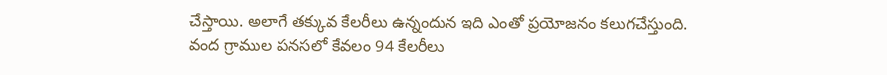చేస్తాయి. అలాగే తక్కువ కేలరీలు ఉన్నందున ఇది ఎంతో ప్రయోజనం కలుగచేస్తుంది. వంద గ్రాముల పనసలో కేవలం 94 కేలరీలు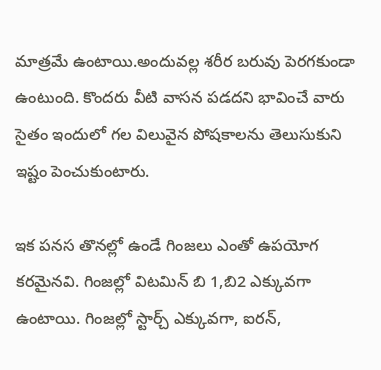మాత్రమే ఉంటాయి.అందువల్ల శరీర బరువు పెరగకుండా ఉంటుంది. కొందరు వీటి వాసన పడదని భావించే వారు సైతం ఇందులో గల విలువైన పోషకాలను తెలుసుకుని ఇష్టం పెంచుకుంటారు.

ఇక పనస తొనల్లో ఉండే గింజలు ఎంతో ఉపయోగ కరమైనవి. గింజల్లో విటమిన్ బి 1,బి2 ఎక్కువగా ఉంటాయి. గింజల్లో స్టార్చ్ ఎక్కువగా, ఐరన్,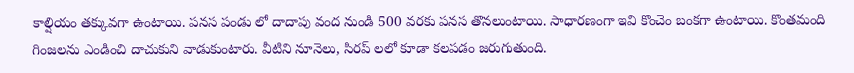కాల్షియం తక్కువగా ఉంటాయి. పనస పండు లో దాదాపు వంద నుండి 500 వరకు పనస తొనలుంటాయి. సాధారణంగా ఇవి కొంచెం బంకగా ఉంటాయి. కొంతమంది గింజలను ఎండించి దాచుకుని వాడుకుంటారు. వీటిని నూనెలు, సిరప్ లలో కూడా కలపడం జరుగుతుంది.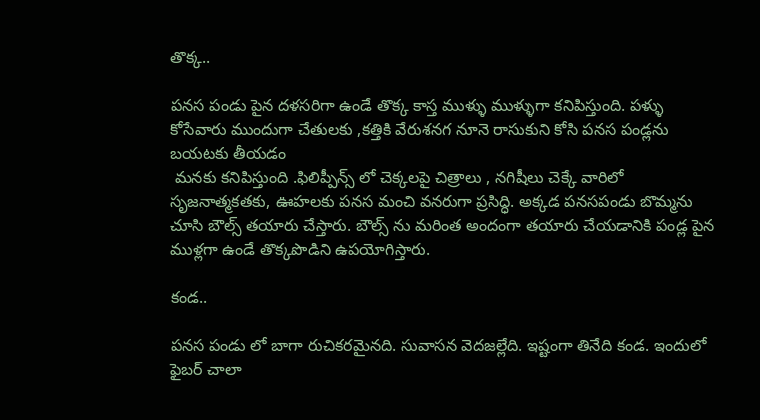తొక్క..

పనస పండు పైన దళసరిగా ఉండే తొక్క కాస్త ముళ్ళు ముళ్ళుగా కనిపిస్తుంది. పళ్ళు కోసేవారు ముందుగా చేతులకు ,కత్తికి వేరుశనగ నూనె రాసుకుని కోసి పనస పండ్లను బయటకు తీయడం
 మనకు కనిపిస్తుంది .ఫిలిప్పీన్స్ లో చెక్కలపై చిత్రాలు , నగిషీలు చెక్కే వారిలో సృజనాత్మకతకు, ఊహలకు పనస మంచి వనరుగా ప్రసిద్ధి. అక్కడ పనసపండు బొమ్మను చూసి బౌల్స్ తయారు చేస్తారు. బౌల్స్ ను మరింత అందంగా తయారు చేయడానికి పండ్ల పైన ముళ్లగా ఉండే తొక్కపొడిని ఉపయోగిస్తారు.

కండ..

పనస పండు లో బాగా రుచికరమైనది. సువాసన వెదజల్లేది. ఇష్టంగా తినేది కండ. ఇందులో ఫైబర్ చాలా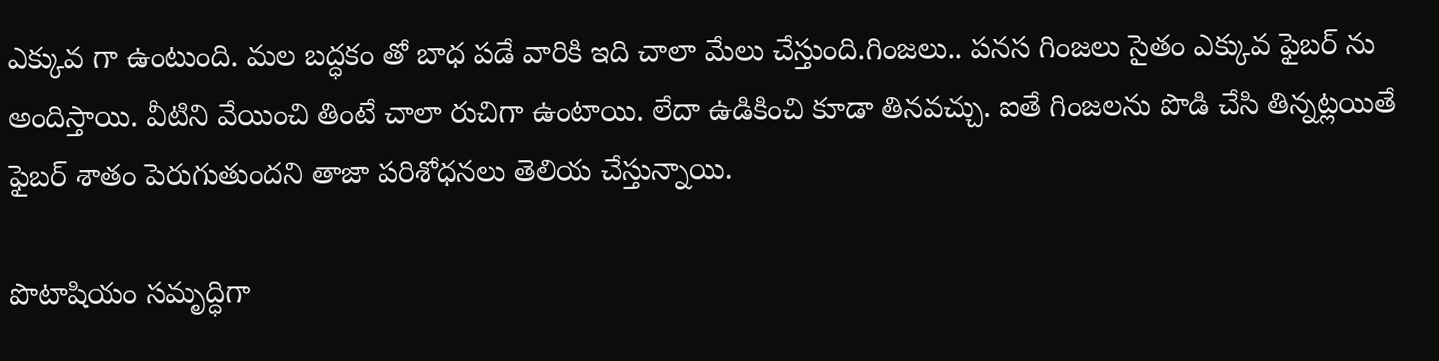ఎక్కువ గా ఉంటుంది. మల బద్ధకం తో బాధ పడే వారికి ఇది చాలా మేలు చేస్తుంది.గింజలు.. పనస గింజలు సైతం ఎక్కువ ఫైబర్ ను అందిస్తాయి. వీటిని వేయించి తింటే చాలా రుచిగా ఉంటాయి. లేదా ఉడికించి కూడా తినవచ్చు. ఐతే గింజలను పొడి చేసి తిన్నట్లయితే ఫైబర్ శాతం పెరుగుతుందని తాజా పరిశోధనలు తెలియ చేస్తున్నాయి.

పొటాషియం సమృద్ధిగా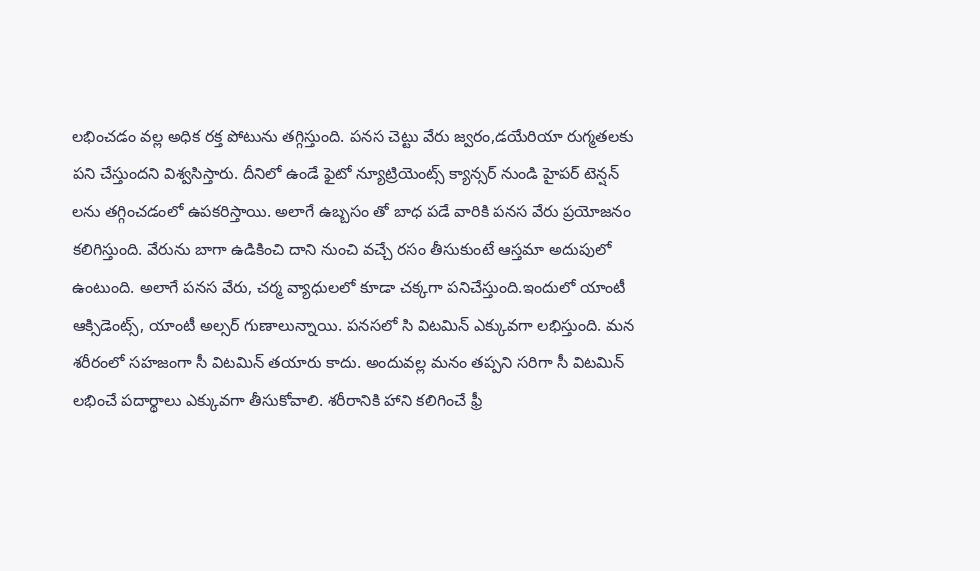లభించడం వల్ల అధిక రక్త పోటును తగ్గిస్తుంది. పనస చెట్టు వేరు జ్వరం,డయేరియా రుగ్మతలకు పని చేస్తుందని విశ్వసిస్తారు. దీనిలో ఉండే ఫైటో న్యూట్రియెంట్స్ క్యాన్సర్ నుండి హైపర్ టెన్షన్ లను తగ్గించడంలో ఉపకరిస్తాయి. అలాగే ఉబ్బసం తో బాధ పడే వారికి పనస వేరు ప్రయోజనం కలిగిస్తుంది. వేరును బాగా ఉడికించి దాని నుంచి వచ్చే రసం తీసుకుంటే ఆస్తమా అదుపులో ఉంటుంది. అలాగే పనస వేరు, చర్మ వ్యాధులలో కూడా చక్కగా పనిచేస్తుంది.ఇందులో యాంటీ ఆక్సిడెంట్స్, యాంటీ అల్సర్ గుణాలున్నాయి. పనసలో సి విటమిన్ ఎక్కువగా లభిస్తుంది. మన శరీరంలో సహజంగా సీ విటమిన్ తయారు కాదు. అందువల్ల మనం తప్పని సరిగా సీ విటమిన్ లభించే పదార్థాలు ఎక్కువగా తీసుకోవాలి. శరీరానికి హాని కలిగించే ఫ్రీ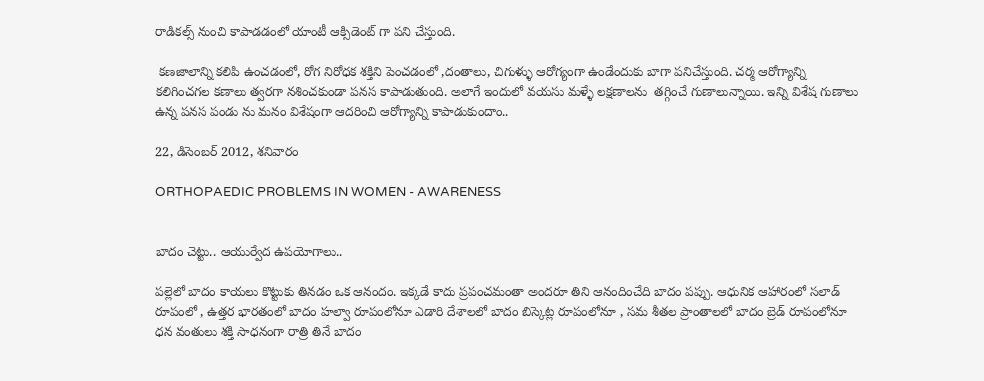రాడికల్స్ నుంచి కాపాడడంలో యాంటీ ఆక్సిడెంట్ గా పని చేస్తుంది.

 కణజాలాన్ని కలిపి ఉంచడంలో, రోగ నిరోధక శక్తిని పెంచడంలో ,దంతాలు, చిగుళ్ళు ఆరోగ్యంగా ఉండేందుకు బాగా పనిచేస్తుంది. చర్మ ఆరోగ్యాన్ని కలిగించగల కణాలు త్వరగా నశించకుండా పనస కాపాడుతుంది. అలాగే ఇందులో వయసు మళ్ళే లక్షణాలను  తగ్గించే గుణాలున్నాయి. ఇన్ని విశేష గుణాలు ఉన్న పనస పండు ను మనం విశేషంగా ఆదరించి ఆరోగ్యాన్ని కాపాడుకుందాం..

22, డిసెంబర్ 2012, శనివారం

ORTHOPAEDIC PROBLEMS IN WOMEN - AWARENESS


బాదం చెట్టు.. ఆయుర్వేద ఉపయోగాలు..

పల్లెలో బాదం కాయలు కొట్టుకు తినడం ఒక ఆనందం. ఇక్కడే కాదు ప్రపంచమంతా అందరూ తిని ఆనందించేది బాదం పప్పు. ఆధునిక ఆహారంలో సలాడ్ రూపంలో , ఉత్తర భారతంలో బాదం హల్వా రూపంలోనూ ఎడారి దేశాలలో బాదం బిస్కెట్ల రూపంలోనూ , సమ శీతల ప్రాంతాలలో బాదం బ్రెడ్ రూపంలోనూ ధన వంతులు శక్తి సాధనంగా రాత్రి తినే బాదం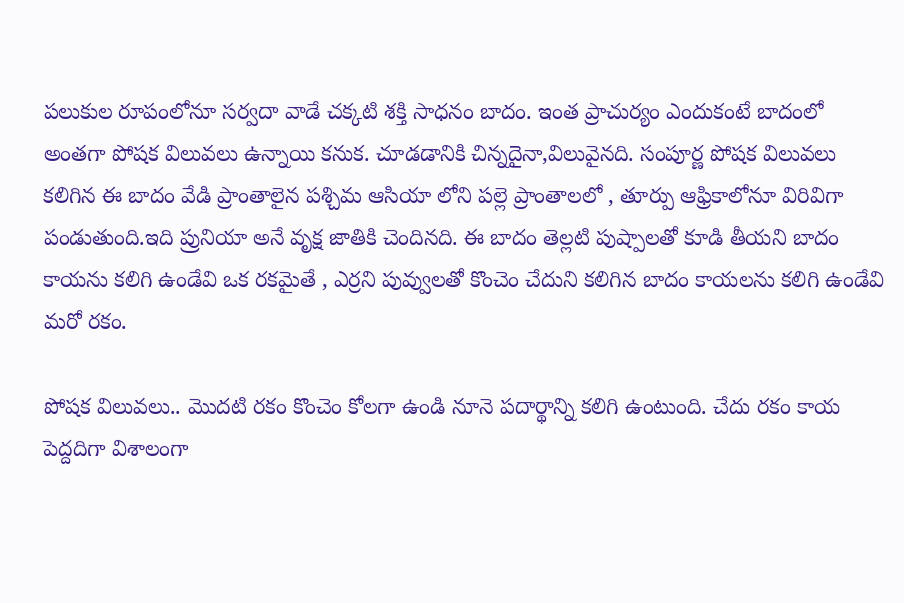పలుకుల రూపంలోనూ సర్వదా వాడే చక్కటి శక్తి సాధనం బాదం. ఇంత ప్రాచుర్యం ఎందుకంటే బాదంలో అంతగా పోషక విలువలు ఉన్నాయి కనుక. చూడడానికి చిన్నదైనా,విలువైనది. సంపూర్ణ పోషక విలువలు కలిగిన ఈ బాదం వేడి ప్రాంతాలైన పశ్చిమ ఆసియా లోని పల్లె ప్రాంతాలలో , తూర్పు ఆఫ్రికాలోనూ విరివిగా పండుతుంది.ఇది ప్రునియా అనే వృక్ష జాతికి చెందినది. ఈ బాదం తెల్లటి పుష్పాలతో కూడి తీయని బాదం కాయను కలిగి ఉండేవి ఒక రకమైతే , ఎర్రని పువ్వులతో కొంచెం చేదుని కలిగిన బాదం కాయలను కలిగి ఉండేవి మరో రకం.

పోషక విలువలు.. మొదటి రకం కొంచెం కోలగా ఉండి నూనె పదార్థాన్ని కలిగి ఉంటుంది. చేదు రకం కాయ పెద్దదిగా విశాలంగా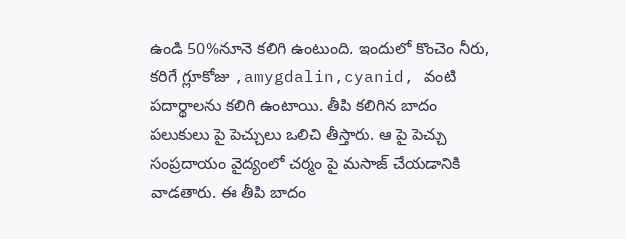ఉండి 50%నూనె కలిగి ఉంటుంది. ఇందులో కొంచెం నీరు, కరిగే గ్లూకోజు ,amygdalin,cyanid, వంటి పదార్థాలను కలిగి ఉంటాయి. తీపి కలిగిన బాదం పలుకులు పై పెచ్చులు ఒలిచి తీస్తారు. ఆ పై పెచ్చు సంప్రదాయం వైద్యంలో చర్మం పై మసాజ్ చేయడానికి వాడతారు. ఈ తీపి బాదం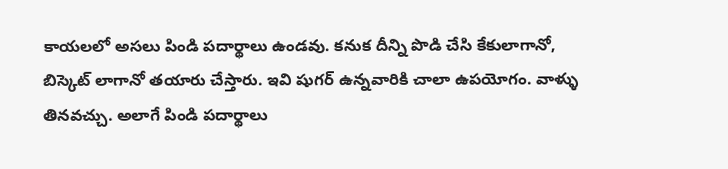కాయలలో అసలు పిండి పదార్థాలు ఉండవు. కనుక దీన్ని పొడి చేసి కేకులాగానో, బిస్కెట్ లాగానో తయారు చేస్తారు. ఇవి షుగర్ ఉన్నవారికి చాలా ఉపయోగం. వాళ్ళు తినవచ్చు. అలాగే పిండి పదార్థాలు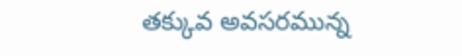తక్కువ అవసరమున్న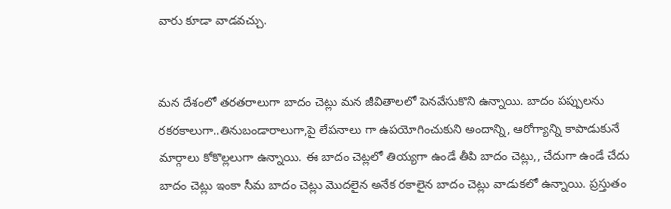వారు కూడా వాడవచ్చు.


మన దేశంలో తరతరాలుగా బాదం చెట్లు మన జీవితాలలో పెనవేసుకొని ఉన్నాయి. బాదం పప్పులను రకరకాలుగా..తినుబండారాలుగా,పై లేపనాలు గా ఉపయోగించుకుని అందాన్ని, ఆరోగ్యాన్ని కాపాడుకునే మార్గాలు కోకొల్లలుగా ఉన్నాయి. ఈ బాదం చెట్లలో తియ్యగా ఉండే తీపి బాదం చెట్లు,, చేదుగా ఉండే చేదు బాదం చెట్లు ఇంకా సీమ బాదం చెట్లు మొదలైన అనేక రకాలైన బాదం చెట్లు వాడుకలో ఉన్నాయి. ప్రస్తుతం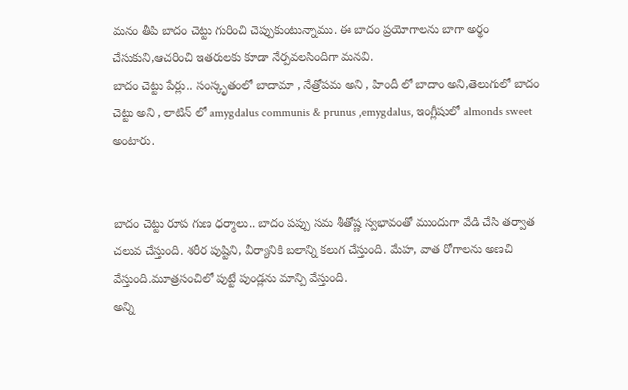మనం తీపి బాదం చెట్టు గురించి చెప్పుకుంటున్నాము. ఈ బాదం ప్రయోగాలను బాగా అర్థం చేసుకుని,ఆచరించి ఇతరులకు కూడా నేర్పవలసిందిగా మనవి.
బాదం చెట్టు పేర్లు.. సంస్కృతంలో బాదామా , నేత్రోపమ అని , హిందీ లో బాదాం అని,తెలుగులో బాదం చెట్టు అని , లాటిన్ లో amygdalus communis & prunus ,emygdalus, ఇంగ్లీషులో almonds sweet అంటారు.


బాదం చెట్టు రూప గుణ ధర్మాలు.. బాదం పప్పు సమ శీతోష్ణ స్వభావంతో ముందుగా వేడి చేసి తర్వాత చలువ చేస్తుంది. శరీర పుష్టిని, వీర్యానికి బలాన్ని కలుగ చేస్తుంది. మేహ, వాత రోగాలను అణచి వేస్తుంది.మూత్రసంచిలో పుట్టే పుండ్లను మాన్పి వేస్తుంది.
అన్ని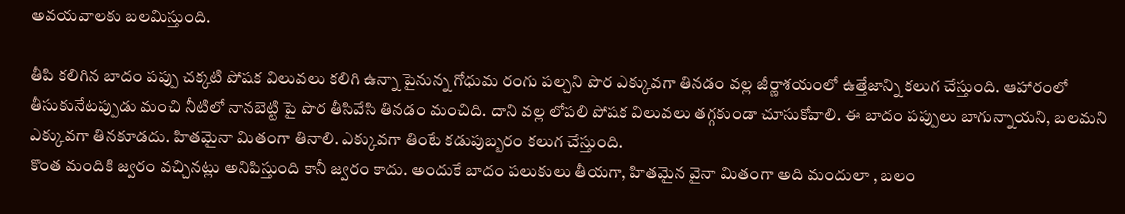అవయవాలకు బలమిస్తుంది.

తీపి కలిగిన బాదం పప్పు చక్కటి పోషక విలువలు కలిగి ఉన్నా పైనున్న గోధుమ రంగు పల్చని పొర ఎక్కువగా తినడం వల్ల జీర్ణాశయంలో ఉత్తేజాన్ని కలుగ చేస్తుంది. ఆహారంలో తీసుకునేటప్పుడు మంచి నీటిలో నానబెట్టి పై పొర తీసివేసి తినడం మంచిది. దాని వల్ల లోపలి పోషక విలువలు తగ్గకుండా చూసుకోవాలి. ఈ బాదం పప్పులు బాగున్నాయని, బలమని ఎక్కువగా తినకూడదు. హితమైనా మితంగా తినాలి. ఎక్కువగా తింటే కడుపుబ్బరం కలుగ చేస్తుంది.
కొంత మందికి జ్వరం వచ్చినట్లు అనిపిస్తుంది కానీ జ్వరం కాదు. అందుకే బాదం పలుకులు తీయగా, హితమైన వైనా మితంగా అది మందులా , బలం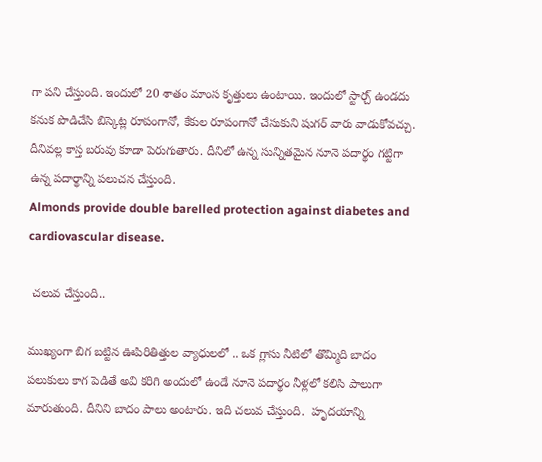గా పని చేస్తుంది. ఇందులో 20 శాతం మాంస కృత్తులు ఉంటాయి. ఇందులో స్టార్చ్ ఉండదు కనుక పొడిచేసి బిస్కెట్ల రూపంగానో, కేకుల రూపంగానో చేసుకుని షుగర్ వారు వాడుకోవచ్చు. దీనివల్ల కాస్త బరువు కూడా పెరుగుతారు. దీనిలో ఉన్న సున్నితమైన నూనె పదార్థం గట్టిగా ఉన్న పదార్థాన్ని పలుచన చేస్తుంది.
Almonds provide double barelled protection against diabetes and cardiovascular disease.

 చలువ చేస్తుంది..

ముఖ్యంగా బిగ బట్టిన ఊపిరితిత్తుల వ్యాధులలో .. ఒక గ్లాసు నీటిలో తొమ్మిది బాదం పలుకులు కాగ పెడితే అవి కరిగి అందులో ఉండే నూనె పదార్థం నీళ్లలో కలిసి పాలుగా మారుతుంది. దీనిని బాదం పాలు అంటారు. ఇది చలువ చేస్తుంది.  హృదయాన్ని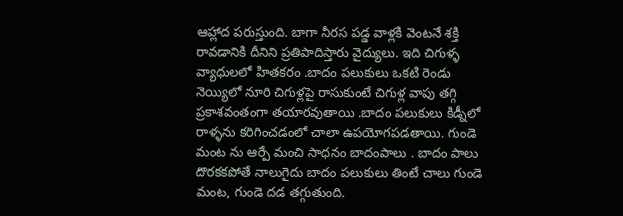ఆహ్లాద పరుస్తుంది. బాగా నీరస పడ్డ వాళ్లకి వెంటనే శక్తి రావడానికి దీనిని ప్రతిపాదిస్తారు వైద్యులు. ఇది చిగుళ్ళ వ్యాధులలో హితకరం .బాదం పలుకులు ఒకటి రెండు నెయ్యిలో నూరి చిగుళ్లపై రాసుకుంటే చిగుళ్ల వాపు తగ్గి ప్రకాశవంతంగా తయారవుతాయి .బాదం పలుకులు కిడ్నీలో రాళ్ళను కరిగించడంలో చాలా ఉపయోగపడతాయి. గుండె మంట ను ఆర్పే మంచి సాధనం బాదంపాలు . బాదం పాలు దొరకకపోతే నాలుగైదు బాదం పలుకులు తింటే చాలు గుండె మంట, గుండె దడ తగ్గుతుంది.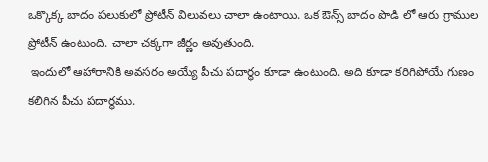ఒక్కొక్క బాదం పలుకులో ప్రోటీన్ విలువలు చాలా ఉంటాయి. ఒక ఔన్స్ బాదం పొడి లో ఆరు గ్రాముల ప్రోటీన్ ఉంటుంది. చాలా చక్కగా జీర్ణం అవుతుంది.
 ఇందులో ఆహారానికి అవసరం అయ్యే పీచు పదార్థం కూడా ఉంటుంది. అది కూడా కరిగిపోయే గుణం కలిగిన పీచు పదార్థము.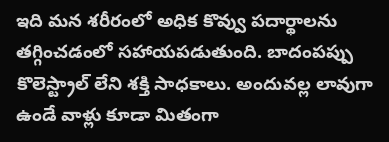ఇది మన శరీరంలో అధిక కొవ్వు పదార్థాలను తగ్గించడంలో సహాయపడుతుంది. బాదంపప్పు కొలెస్ట్రాల్ లేని శక్తి సాధకాలు. అందువల్ల లావుగా ఉండే వాళ్లు కూడా మితంగా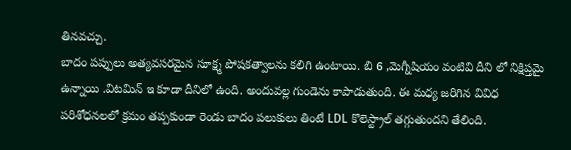తినవచ్చు.
బాదం పప్పులు అత్యవసరమైన సూక్ష్మ పోషకత్వాలను కలిగి ఉంటాయి. బి 6 ,మెగ్నీషియం వంటివి దీని లో నిక్షిప్తమై ఉన్నాయి .విటమిన్ ఇ కూడా దీనిలో ఉంది. అందువల్ల గుండెను కాపాడుతుంది. ఈ మధ్య జరిగిన వివిధ పరిశోధనలలో క్రమం తప్పకుండా రెండు బాదం పలుకులు తింటే LDL కొలెస్ట్రాల్ తగ్గుతుందని తేలింది.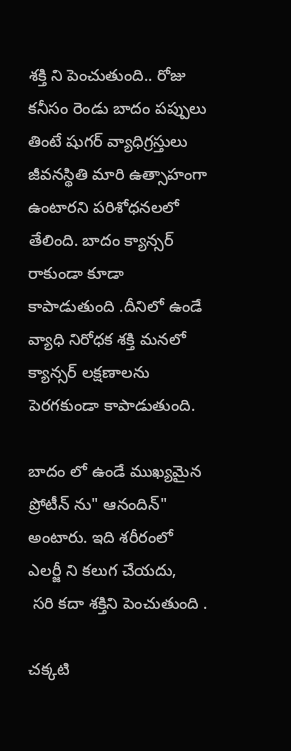శక్తి ని పెంచుతుంది.. రోజు కనీసం రెండు బాదం పప్పులు తింటే షుగర్ వ్యాధిగ్రస్తులు జీవనస్థితి మారి ఉత్సాహంగా ఉంటారని పరిశోధనలలో తేలింది. బాదం క్యాన్సర్ రాకుండా కూడా కాపాడుతుంది .దీనిలో ఉండే వ్యాధి నిరోధక శక్తి మనలో క్యాన్సర్ లక్షణాలను పెరగకుండా కాపాడుతుంది.

బాదం లో ఉండే ముఖ్యమైన ప్రోటీన్ ను" ఆనందిన్"  అంటారు. ఇది శరీరంలో ఎలర్జీ ని కలుగ చేయదు,
 సరి కదా శక్తిని పెంచుతుంది .

చక్కటి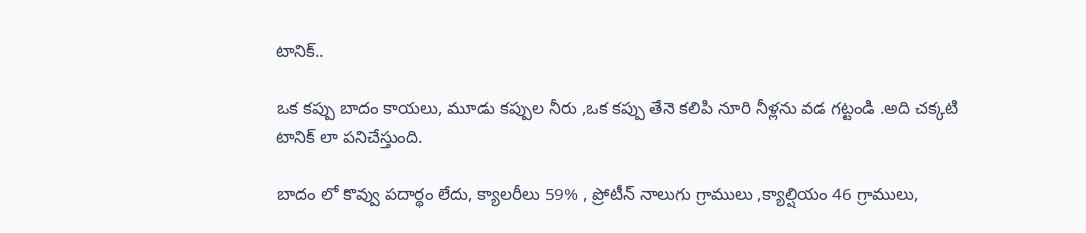టానిక్..

ఒక కప్పు బాదం కాయలు, మూడు కప్పుల నీరు ,ఒక కప్పు తేనె కలిపి నూరి నీళ్లను వడ గట్టండి .అది చక్కటి టానిక్ లా పనిచేస్తుంది.

బాదం లో కొవ్వు పదార్థం లేదు, క్యాలరీలు 59% , ప్రోటీన్ నాలుగు గ్రాములు ,క్యాల్షియం 46 గ్రాములు,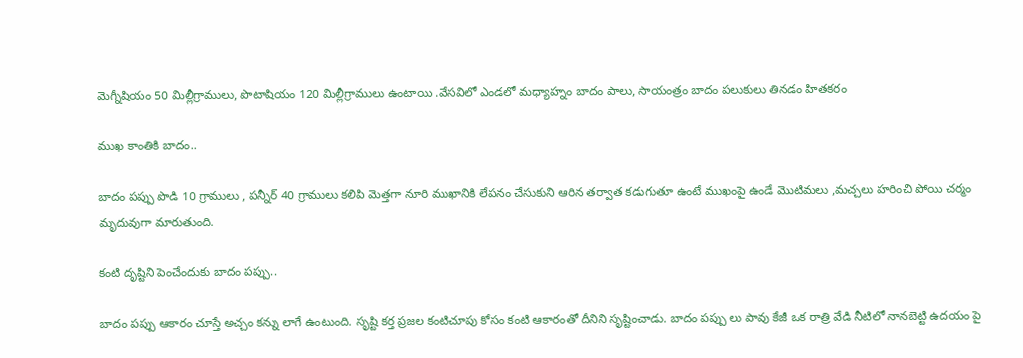మెగ్నీషియం 50 మిల్లీగ్రాములు, పొటాషియం 120 మిల్లీగ్రాములు ఉంటాయి .వేసవిలో ఎండలో మధ్యాహ్నం బాదం పాలు, సాయంత్రం బాదం పలుకులు తినడం హితకరం

ముఖ కాంతికి బాదం..

బాదం పప్పు పొడి 10 గ్రాములు , పన్నీర్ 40 గ్రాములు కలిపి మెత్తగా నూరి ముఖానికి లేపనం చేసుకుని ఆరిన తర్వాత కడుగుతూ ఉంటే ముఖంపై ఉండే మొటిమలు ,మచ్చలు హరించి పోయి చర్మం మృదువుగా మారుతుంది.

కంటి దృష్టిని పెంచేందుకు బాదం పప్పు..

బాదం పప్పు ఆకారం చూస్తే అచ్చం కన్ను లాగే ఉంటుంది. సృష్టి కర్త ప్రజల కంటిచూపు కోసం కంటి ఆకారంతో దీనిని సృష్టించాడు. బాదం పప్పు లు పావు కేజీ ఒక రాత్రి వేడి నీటిలో నానబెట్టి ఉదయం పై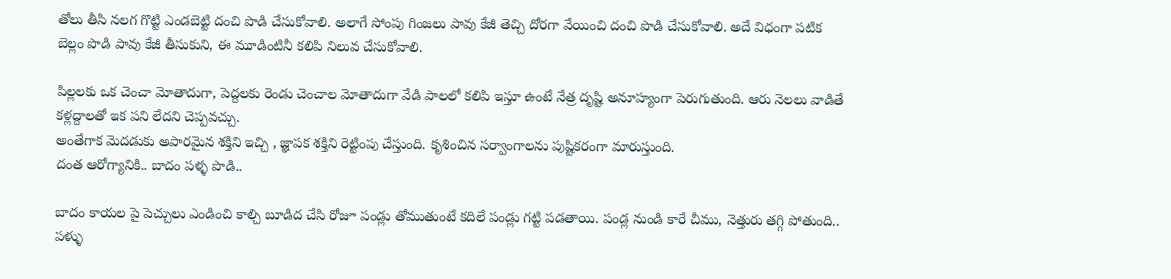తోలు తీసి నలగ గొట్టి ఎండబెట్టి దంచి పొడి చేసుకోవాలి. అలాగే సోంపు గింజలు పావు కేజీ తెచ్చి దోరగా వేయించి దంచి పొడి చేసుకోవాలి. అదే విధంగా పటిక బెల్లం పొడి పావు కేజీ తీసుకుని, ఈ మూడింటినీ కలిపి నిలువ చేసుకోవాలి.

పిల్లలకు ఒక చెంచా మోతాదుగా, పెద్దలకు రెండు చెంచాల మోతాదుగా వేడి పాలలో కలిపి ఇస్తూ ఉంటే నేత్ర దృష్టి అనూహ్యంగా పెరుగుతుంది. ఆరు నెలలు వాడితే కళ్లద్దాలతో ఇక పని లేదని చెప్పవచ్చు.
అంతేగాక మెదడుకు అపారమైన శక్తిని ఇచ్చి , జ్ఞాపక శక్తిని రెట్టింపు చేస్తుంది. కృశించిన సర్వాంగాలను పుష్టికరంగా మారుస్తుంది.
దంత ఆరోగ్యానికి.. బాదం పళ్ళ పొడి..

బాదం కాయల పై పెచ్చులు ఎండించి కాల్చి బూడిద చేసి రోజూ పండ్లు తోముతుంటే కదిలే పండ్లు గట్టి పడతాయి. పండ్ల నుండి కారే చీము, నెత్తురు తగ్గి పోతుంది.. పళ్ళు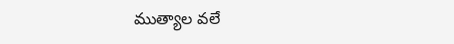ముత్యాల వలే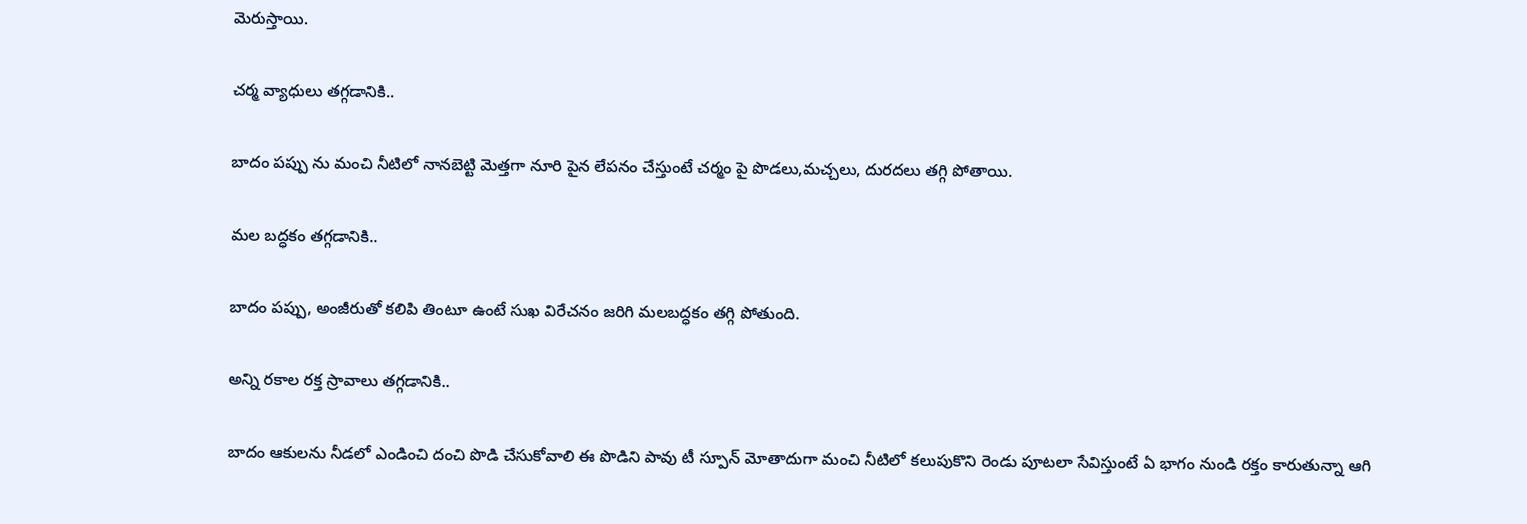మెరుస్తాయి.

చర్మ వ్యాధులు తగ్గడానికి..

బాదం పప్పు ను మంచి నీటిలో నానబెట్టి మెత్తగా నూరి పైన లేపనం చేస్తుంటే చర్మం పై పొడలు,మచ్చలు, దురదలు తగ్గి పోతాయి.

మల బద్ధకం తగ్గడానికి..

బాదం పప్పు, అంజీరుతో కలిపి తింటూ ఉంటే సుఖ విరేచనం జరిగి మలబద్ధకం తగ్గి పోతుంది.

అన్ని రకాల రక్త స్రావాలు తగ్గడానికి..

బాదం ఆకులను నీడలో ఎండించి దంచి పొడి చేసుకోవాలి ఈ పొడిని పావు టీ స్పూన్ మోతాదుగా మంచి నీటిలో కలుపుకొని రెండు పూటలా సేవిస్తుంటే ఏ భాగం నుండి రక్తం కారుతున్నా ఆగి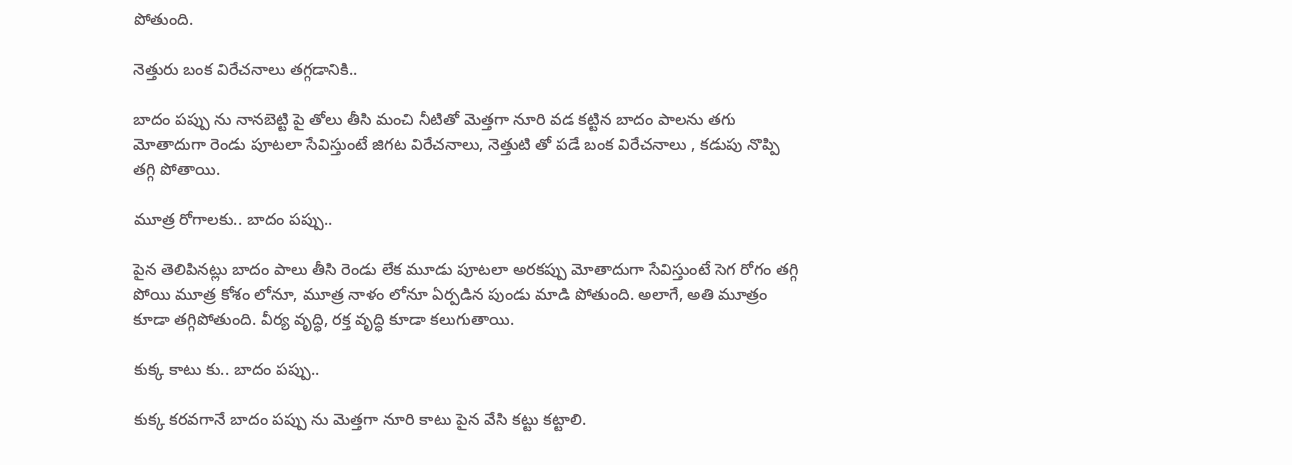పోతుంది.

నెత్తురు బంక విరేచనాలు తగ్గడానికి..

బాదం పప్పు ను నానబెట్టి పై తోలు తీసి మంచి నీటితో మెత్తగా నూరి వడ కట్టిన బాదం పాలను తగు మోతాదుగా రెండు పూటలా సేవిస్తుంటే జిగట విరేచనాలు, నెత్తుటి తో పడే బంక విరేచనాలు , కడుపు నొప్పి తగ్గి పోతాయి.

మూత్ర రోగాలకు.. బాదం పప్పు..

పైన తెలిపినట్లు బాదం పాలు తీసి రెండు లేక మూడు పూటలా అరకప్పు మోతాదుగా సేవిస్తుంటే సెగ రోగం తగ్గి పోయి మూత్ర కోశం లోనూ, మూత్ర నాళం లోనూ ఏర్పడిన పుండు మాడి పోతుంది. అలాగే, అతి మూత్రం కూడా తగ్గిపోతుంది. వీర్య వృద్ధి, రక్త వృద్ధి కూడా కలుగుతాయి.

కుక్క కాటు కు.. బాదం పప్పు..

కుక్క కరవగానే బాదం పప్పు ను మెత్తగా నూరి కాటు పైన వేసి కట్టు కట్టాలి.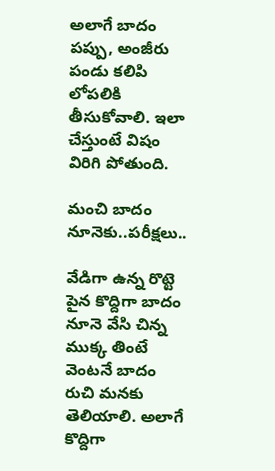అలాగే బాదం పప్పు, అంజీరు పండు కలిపి లోపలికి తీసుకోవాలి. ఇలా చేస్తుంటే విషం విరిగి పోతుంది.

మంచి బాదం నూనెకు..పరీక్షలు..

వేడిగా ఉన్న రొట్టె పైన కొద్దిగా బాదం నూనె వేసి చిన్న ముక్క తింటే వెంటనే బాదం రుచి మనకు తెలియాలి. అలాగే కొద్దిగా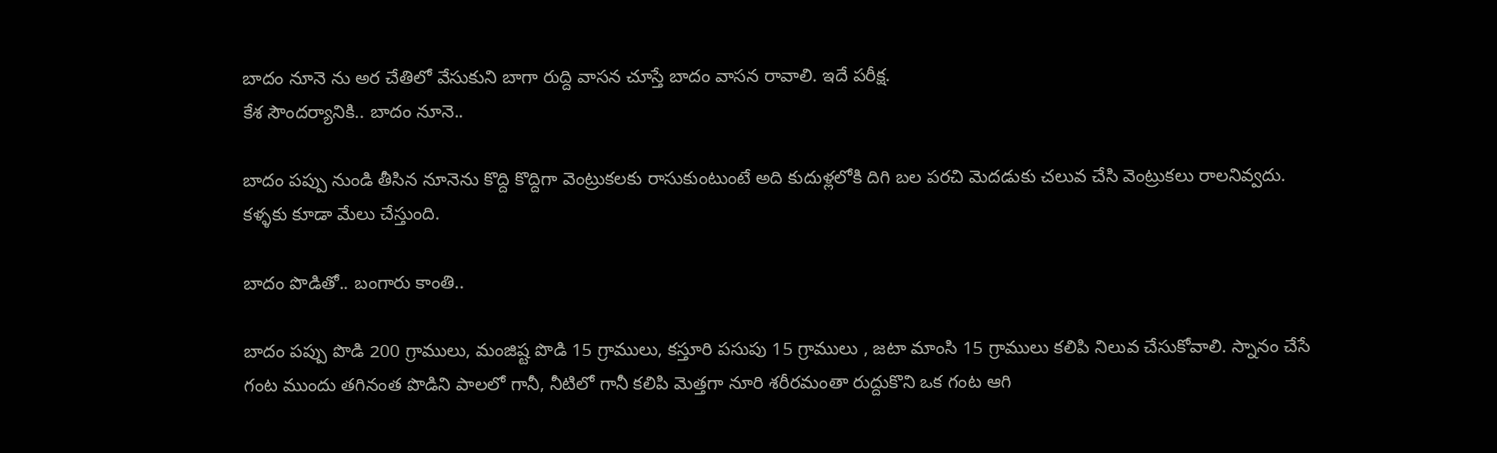బాదం నూనె ను అర చేతిలో వేసుకుని బాగా రుద్ది వాసన చూస్తే బాదం వాసన రావాలి. ఇదే పరీక్ష.
కేశ సౌందర్యానికి.. బాదం నూనె..

బాదం పప్పు నుండి తీసిన నూనెను కొద్ది కొద్దిగా వెంట్రుకలకు రాసుకుంటుంటే అది కుదుళ్లలోకి దిగి బల పరచి మెదడుకు చలువ చేసి వెంట్రుకలు రాలనివ్వదు. కళ్ళకు కూడా మేలు చేస్తుంది.

బాదం పొడితో.. బంగారు కాంతి..

బాదం పప్పు పొడి 200 గ్రాములు, మంజిష్ట పొడి 15 గ్రాములు, కస్తూరి పసుపు 15 గ్రాములు , జటా మాంసి 15 గ్రాములు కలిపి నిలువ చేసుకోవాలి. స్నానం చేసే గంట ముందు తగినంత పొడిని పాలలో గానీ, నీటిలో గానీ కలిపి మెత్తగా నూరి శరీరమంతా రుద్దుకొని ఒక గంట ఆగి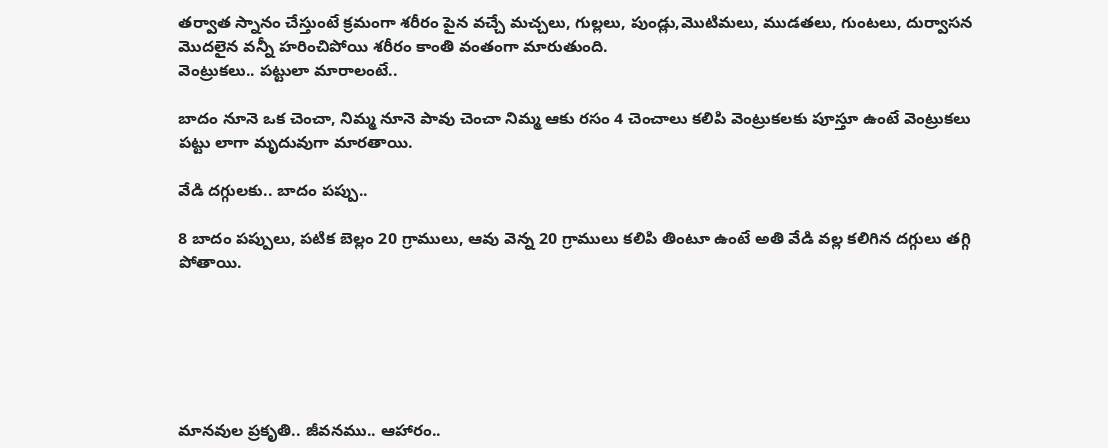తర్వాత స్నానం చేస్తుంటే క్రమంగా శరీరం పైన వచ్చే మచ్చలు, గుల్లలు, పుండ్లు,మొటిమలు, ముడతలు, గుంటలు, దుర్వాసన మొదలైన వన్నీ హరించిపోయి శరీరం కాంతి వంతంగా మారుతుంది.
వెంట్రుకలు.. పట్టులా మారాలంటే..

బాదం నూనె ఒక చెంచా, నిమ్మ నూనె పావు చెంచా నిమ్మ ఆకు రసం 4 చెంచాలు కలిపి వెంట్రుకలకు పూస్తూ ఉంటే వెంట్రుకలు పట్టు లాగా మృదువుగా మారతాయి.

వేడి దగ్గులకు.. బాదం పప్పు..

8 బాదం పప్పులు, పటిక బెల్లం 20 గ్రాములు, ఆవు వెన్న 20 గ్రాములు కలిపి తింటూ ఉంటే అతి వేడి వల్ల కలిగిన దగ్గులు తగ్గి పోతాయి.






మానవుల ప్రకృతి.. జీవనము.. ఆహారం..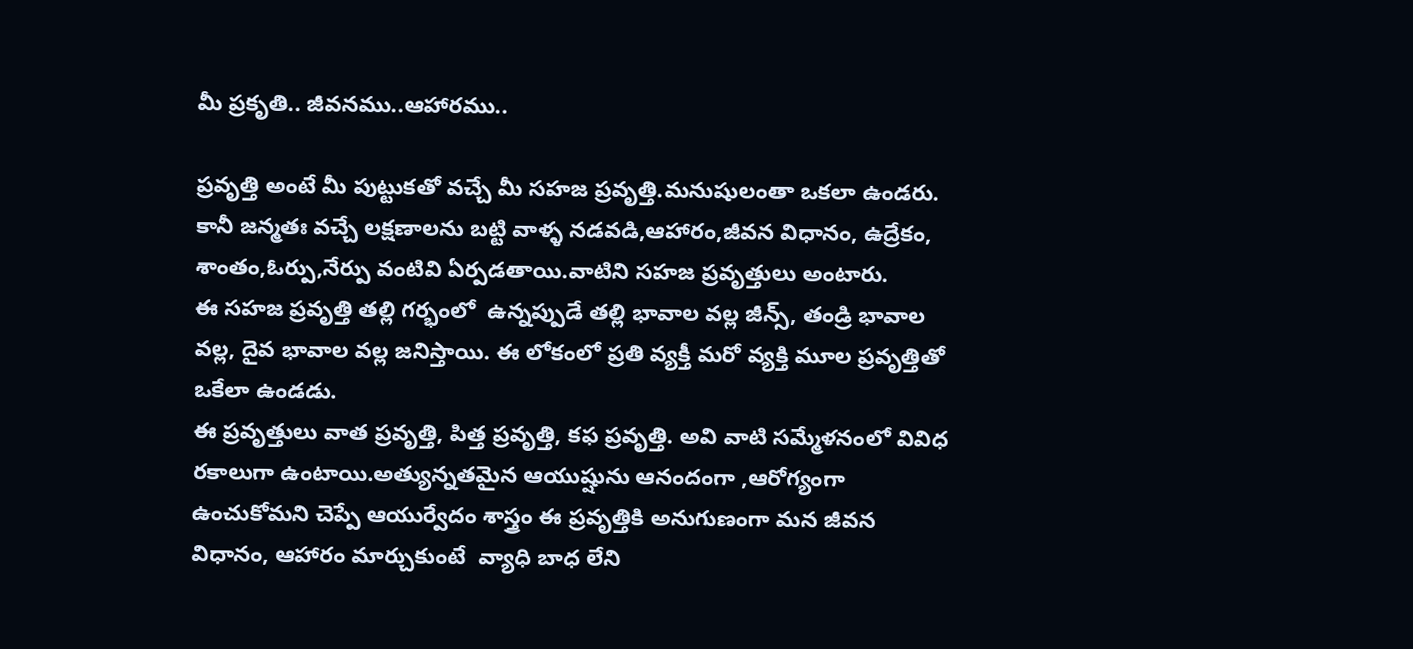మీ ప్రకృతి.. జీవనము..ఆహారము..

ప్రవృత్తి అంటే మీ పుట్టుకతో వచ్చే మీ సహజ ప్రవృత్తి.మనుషులంతా ఒకలా ఉండరు. కానీ జన్మతః వచ్చే లక్షణాలను బట్టి వాళ్ళ నడవడి,ఆహారం,జీవన విధానం, ఉద్రేకం, శాంతం,ఓర్పు,నేర్పు వంటివి ఏర్పడతాయి.వాటిని సహజ ప్రవృత్తులు అంటారు.
ఈ సహజ ప్రవృత్తి తల్లి గర్భంలో  ఉన్నప్పుడే తల్లి భావాల వల్ల జీన్స్, తండ్రి భావాల వల్ల, దైవ భావాల వల్ల జనిస్తాయి. ఈ లోకంలో ప్రతి వ్యక్తీ మరో వ్యక్తి మూల ప్రవృత్తితో ఒకేలా ఉండడు.
ఈ ప్రవృత్తులు వాత ప్రవృత్తి, పిత్త ప్రవృత్తి, కఫ ప్రవృత్తి. అవి వాటి సమ్మేళనంలో వివిధ రకాలుగా ఉంటాయి.అత్యున్నతమైన ఆయుష్షును ఆనందంగా ,ఆరోగ్యంగా ఉంచుకోమని చెప్పే ఆయుర్వేదం శాస్త్రం ఈ ప్రవృత్తికి అనుగుణంగా మన జీవన విధానం, ఆహారం మార్చుకుంటే  వ్యాధి బాధ లేని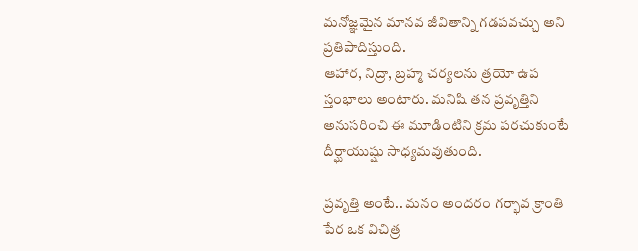మనోజ్ఞమైన మానవ జీవితాన్ని గడపవచ్చు అని ప్రతిపాదిస్తుంది.
ఆహార, నిద్రా, బ్రహ్మ చర్యలను త్రయో ఉప స్తంభాలు అంటారు. మనిషి తన ప్రవృత్తిని అనుసరించి ఈ మూడింటిని క్రమ పరచుకుంటే దీర్ఘాయుష్షు సాధ్యమవుతుంది.

ప్రవృత్తి అంటే.. మనం అందరం గర్భావ క్రాంతి పేర ఒక విచిత్ర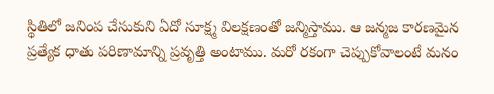స్థితిలో జనింప చేసుకుని ఏదో సూక్ష్మ విలక్షణంతో జన్మిస్తాము. ఆ జన్మజ కారణమైన ప్రత్యేక ధాతు పరిణామాన్ని ప్రవృత్తి అంటాము. మరో రకంగా చెప్పుకోవాలంటే మనం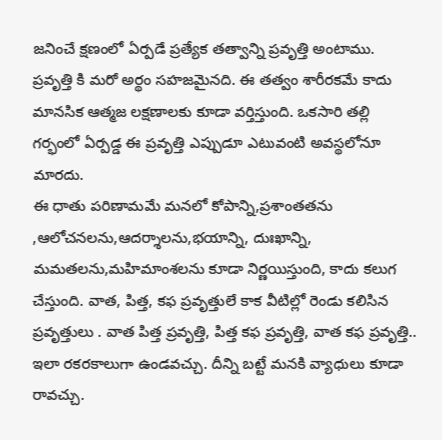జనించే క్షణంలో ఏర్పడే ప్రత్యేక తత్వాన్ని ప్రవృత్తి అంటాము. ప్రవృత్తి కి మరో అర్థం సహజమైనది. ఈ తత్వం శారీరకమే కాదు మానసిక ఆత్మజ లక్షణాలకు కూడా వర్తిస్తుంది. ఒకసారి తల్లి గర్భంలో ఏర్పడ్డ ఈ ప్రవృత్తి ఎప్పుడూ ఎటువంటి అవస్థలోనూ మారదు.
ఈ ధాతు పరిణామమే మనలో కోపాన్ని,ప్రశాంతతను ,ఆలోచనలను,ఆదర్శాలను,భయాన్ని, దుఃఖాన్ని, మమతలను,మహిమాంశలను కూడా నిర్ణయిస్తుంది, కాదు కలుగ చేస్తుంది. వాత, పిత్త, కఫ ప్రవృత్తులే కాక వీటిల్లో రెండు కలిసిన ప్రవృత్తులు . వాత పిత్త ప్రవృత్తి, పిత్త కఫ ప్రవృత్తి, వాత కఫ ప్రవృత్తి.. ఇలా రకరకాలుగా ఉండవచ్చు. దీన్ని బట్టే మనకి వ్యాధులు కూడా రావచ్చు.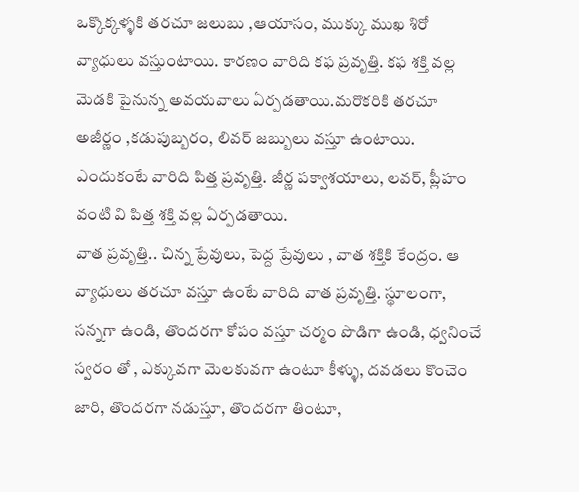ఒక్కొక్కళ్ళకి తరచూ జలుబు ,ఆయాసం, ముక్కు ముఖ శిరో వ్యాధులు వస్తుంటాయి. కారణం వారిది కఫ ప్రవృత్తి. కఫ శక్తి వల్ల మెడకి పైనున్న అవయవాలు ఏర్పడతాయి.మరొకరికి తరచూ అజీర్ణం ,కడుపుబ్బరం, లివర్ జబ్బులు వస్తూ ఉంటాయి. ఎందుకంటే వారిది పిత్త ప్రవృత్తి. జీర్ణ పక్వాశయాలు, లవర్, ప్లీహం వంటి వి పిత్త శక్తి వల్ల ఏర్పడతాయి.
వాత ప్రవృత్తి.. చిన్న ప్రేవులు, పెద్ద ప్రేవులు , వాత శక్తికి కేంద్రం. ఆ వ్యాధులు తరచూ వస్తూ ఉంటే వారిది వాత ప్రవృత్తి. స్థూలంగా, సన్నగా ఉండి, తొందరగా కోపం వస్తూ చర్మం పొడిగా ఉండి, ధ్వనించే స్వరం తో , ఎక్కువగా మెలకువగా ఉంటూ కీళ్ళు, దవడలు కొంచెం జారి, తొందరగా నడుస్తూ, తొందరగా తింటూ,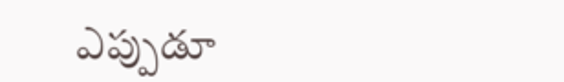ఎప్పుడూ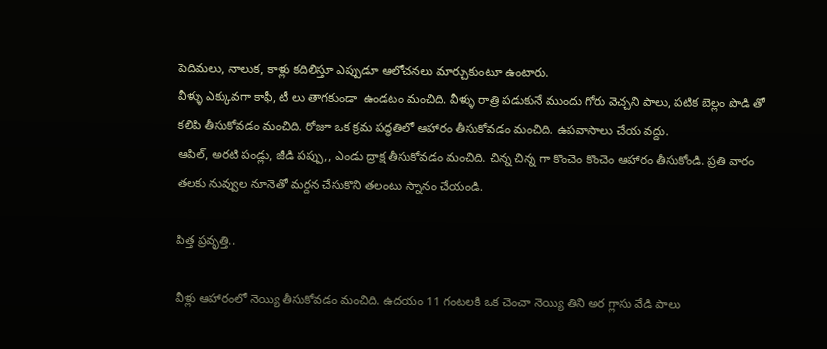పెదిమలు, నాలుక, కాళ్లు కదిలిస్తూ ఎప్పుడూ ఆలోచనలు మార్చుకుంటూ ఉంటారు.
వీళ్ళు ఎక్కువగా కాఫీ, టీ లు తాగకుండా  ఉండటం మంచిది. వీళ్ళు రాత్రి పడుకునే ముందు గోరు వెచ్చని పాలు, పటిక బెల్లం పొడి తో కలిపి తీసుకోవడం మంచిది. రోజూ ఒక క్రమ పద్ధతిలో ఆహారం తీసుకోవడం మంచిది. ఉపవాసాలు చేయ వద్దు.
ఆపిల్, అరటి పండ్లు, జీడి పప్పు,, ఎండు ద్రాక్ష తీసుకోవడం మంచిది. చిన్న చిన్న గా కొంచెం కొంచెం ఆహారం తీసుకోండి. ప్రతి వారం తలకు నువ్వుల నూనెతో మర్దన చేసుకొని తలంటు స్నానం చేయండి.

పిత్త ప్రవృత్తి..

వీళ్లు ఆహారంలో నెయ్యి తీసుకోవడం మంచిది. ఉదయం 11 గంటలకి ఒక చెంచా నెయ్యి తిని అర గ్లాసు వేడి పాలు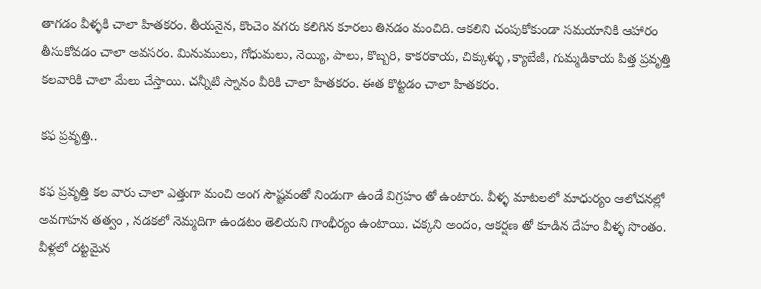తాగడం వీళ్ళకి చాలా హితకరం. తీయనైన, కొంచెం వగరు కలిగిన కూరలు తినడం మంచిది. ఆకలిని చంపుకోకుండా సమయానికి ఆహారం తీసుకోవడం చాలా అవసరం. మినుములు, గోధుమలు, నెయ్యి, పాలు, కొబ్బరి, కాకరకాయ, చిక్కుళ్ళు ,క్యాబేజీ, గుమ్మడికాయ పిత్త ప్రవృత్తి కలవారికి చాలా మేలు చేస్తాయి. చన్నీటి స్నానం వీరికి చాలా హితకరం. ఈత కొట్టడం చాలా హితకరం.

కఫ ప్రవృత్తి..

కఫ ప్రవృత్తి కల వారు చాలా ఎత్తుగా మంచి అంగ సౌష్టవంతో నిండుగా ఉండే విగ్రహం తో ఉంటారు. వీళ్ళ మాటలలో మాధుర్యం ఆలోచనల్లో అవగాహన తత్వం , నడకలో నెమ్మదిగా ఉండటం తెలియని గాంభీర్యం ఉంటాయి. చక్కని అందం, ఆకర్షణ తో కూడిన దేహం వీళ్ళ సొంతం.
వీళ్లలో దట్టమైన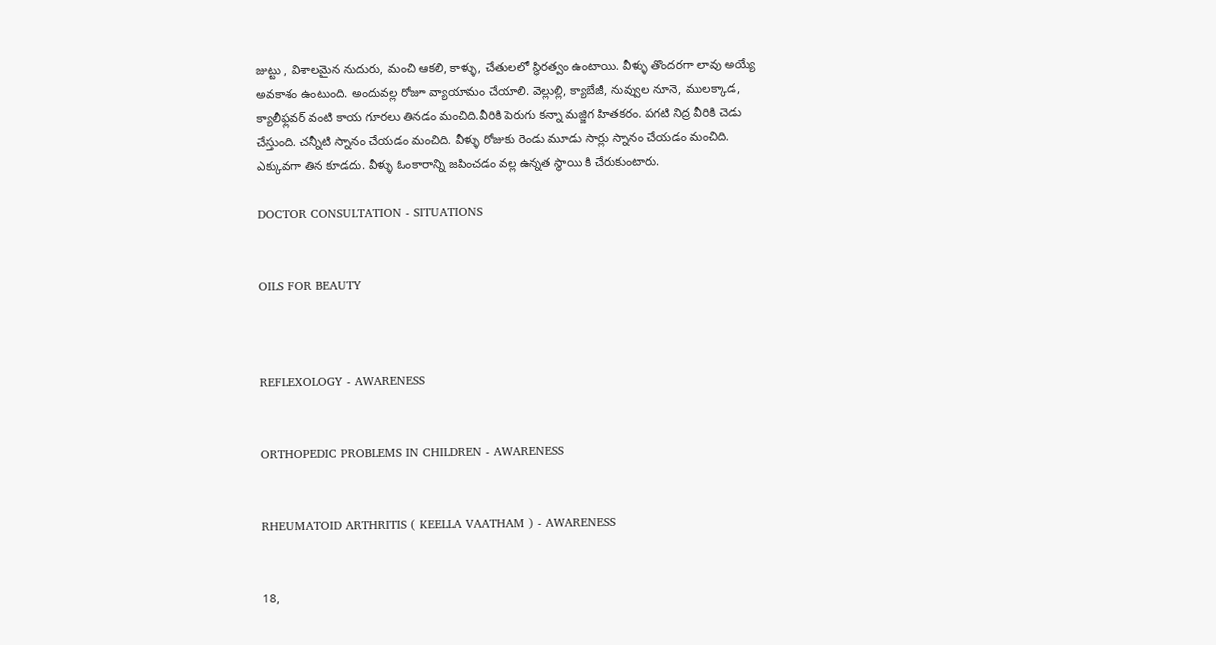జుట్టు , విశాలమైన నుదురు, మంచి ఆకలి, కాళ్ళు, చేతులలో స్థిరత్వం ఉంటాయి. వీళ్ళు తొందరగా లావు అయ్యే అవకాశం ఉంటుంది. అందువల్ల రోజూ వ్యాయామం చేయాలి. వెల్లుల్లి, క్యాబేజీ, నువ్వుల నూనె, ములక్కాడ, క్యాలీఫ్లవర్ వంటి కాయ గూరలు తినడం మంచిది.వీరికి పెరుగు కన్నా మజ్జిగ హితకరం. పగటి నిద్ర వీరికి చెడు చేస్తుంది. చన్నీటి స్నానం చేయడం మంచిది. వీళ్ళు రోజుకు రెండు మూడు సార్లు స్నానం చేయడం మంచిది. ఎక్కువగా తిన కూడదు. వీళ్ళు ఓంకారాన్ని జపించడం వల్ల ఉన్నత స్థాయి కి చేరుకుంటారు.

DOCTOR CONSULTATION - SITUATIONS


OILS FOR BEAUTY



REFLEXOLOGY - AWARENESS


ORTHOPEDIC PROBLEMS IN CHILDREN - AWARENESS


RHEUMATOID ARTHRITIS ( KEELLA VAATHAM ) - AWARENESS


18,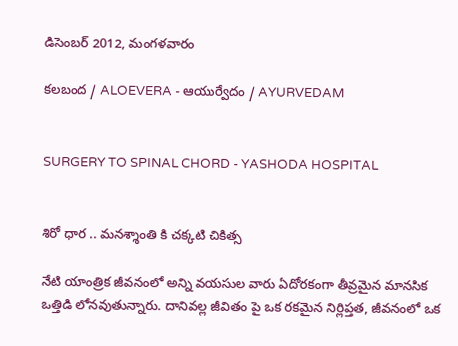డిసెంబర్ 2012, మంగళవారం

కలబంద / ALOEVERA - ఆయుర్వేదం / AYURVEDAM


SURGERY TO SPINAL CHORD - YASHODA HOSPITAL


శిరో ధార .. మనశ్శాంతి కి చక్కటి చికిత్స

నేటి యాంత్రిక జీవనంలో అన్ని వయసుల వారు ఏదోరకంగా తీవ్రమైన మానసిక ఒత్తిడి లోనవుతున్నారు. దానివల్ల జీవితం పై ఒక రకమైన నిర్లిప్తత, జీవనంలో ఒక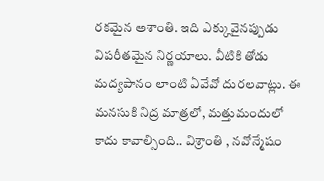రకమైన అశాంతి. ఇది ఎక్కువైనప్పుడు విపరీతమైన నిర్ణయాలు. వీటికి తోడు మద్యపానం లాంటి ఏవేవో దురలవాట్లు. ఈ మనసుకి నిద్ర మాత్రలో, మత్తుమందులో కాదు కావాల్సింది.. విశ్రాంతి , నవోన్మేషం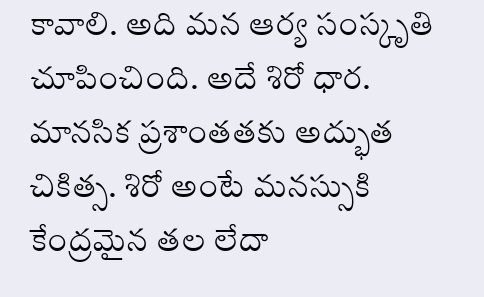కావాలి. అది మన ఆర్య సంస్కృతి చూపించింది. అదే శిరో ధార. మానసిక ప్రశాంతతకు అద్భుత చికిత్స. శిరో అంటే మనస్సుకి కేంద్రమైన తల లేదా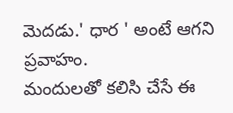మెదడు.' ధార ' అంటే ఆగని ప్రవాహం.
మందులతో కలిసి చేసే ఈ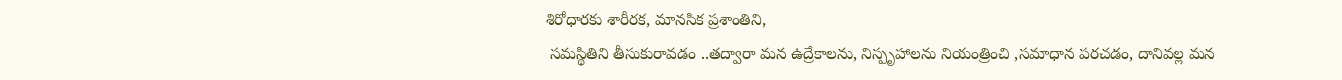శిరోధారకు శారీరక, మానసిక ప్రశాంతిని,
 సమస్థితిని తీసుకురావడం ..తద్వారా మన ఉద్రేకాలను, నిస్పృహాలను నియంత్రించి ,సమాధాన పరచడం, దానివల్ల మన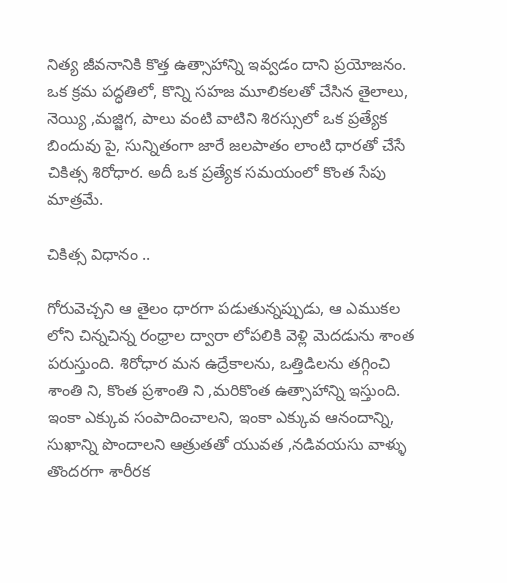నిత్య జీవనానికి కొత్త ఉత్సాహాన్ని ఇవ్వడం దాని ప్రయోజనం.
ఒక క్రమ పద్ధతిలో, కొన్ని సహజ మూలికలతో చేసిన తైలాలు, నెయ్యి ,మజ్జిగ, పాలు వంటి వాటిని శిరస్సులో ఒక ప్రత్యేక బిందువు పై, సున్నితంగా జారే జలపాతం లాంటి ధారతో చేసే చికిత్స శిరోధార. అదీ ఒక ప్రత్యేక సమయంలో కొంత సేపు మాత్రమే.

చికిత్స విధానం ..

గోరువెచ్చని ఆ తైలం ధారగా పడుతున్నప్పుడు, ఆ ఎముకల లోని చిన్నచిన్న రంధ్రాల ద్వారా లోపలికి వెళ్లి మెదడును శాంత పరుస్తుంది. శిరోధార మన ఉద్రేకాలను, ఒత్తిడిలను తగ్గించి శాంతి ని, కొంత ప్రశాంతి ని ,మరికొంత ఉత్సాహాన్ని ఇస్తుంది. ఇంకా ఎక్కువ సంపాదించాలని, ఇంకా ఎక్కువ ఆనందాన్ని, సుఖాన్ని పొందాలని ఆత్రుతతో యువత ,నడివయసు వాళ్ళు తొందరగా శారీరక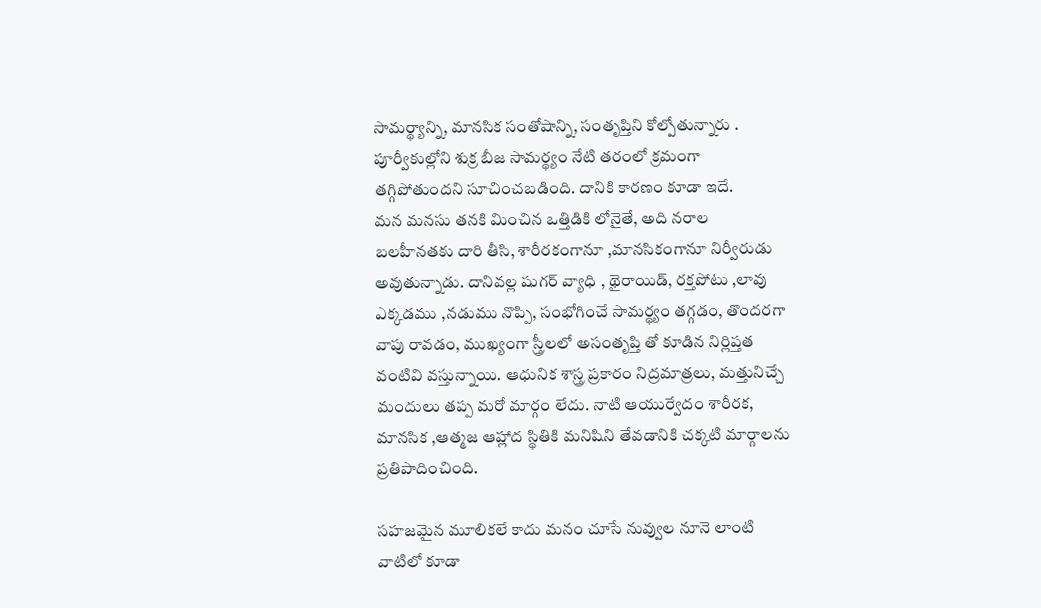సామర్థ్యాన్ని, మానసిక సంతోషాన్ని, సంతృప్తిని కోల్పోతున్నారు . పూర్వీకుల్లోని శుక్ర బీజ సామర్థ్యం నేటి తరంలో క్రమంగా తగ్గిపోతుందని సూచించబడింది. దానికి కారణం కూడా ఇదే.
మన మనసు తనకి మించిన ఒత్తిడికి లోనైతే, అది నరాల బలహీనతకు దారి తీసి, శారీరకంగానూ ,మానసికంగానూ నిర్వీరుడు అవుతున్నాడు. దానివల్ల షుగర్ వ్యాధి , థైరాయిడ్, రక్తపోటు ,లావు ఎక్కడము ,నడుము నొప్పి, సంభోగించే సామర్థ్యం తగ్గడం, తొందరగా వాపు రావడం, ముఖ్యంగా స్త్రీలలో అసంతృప్తి తో కూడిన నిర్లిప్తత వంటివి వస్తున్నాయి. ఆధునిక శాస్త్ర ప్రకారం నిద్రమాత్రలు, మత్తునిచ్చే మందులు తప్ప మరో మార్గం లేదు. నాటి ఆయుర్వేదం శారీరక, మానసిక ,ఆత్మజ ఆహ్లాద స్థితికి మనిషిని తేవడానికి చక్కటి మార్గాలను ప్రతిపాదించింది.

సహజమైన మూలికలే కాదు మనం చూసే నువ్వుల నూనె లాంటి వాటిలో కూడా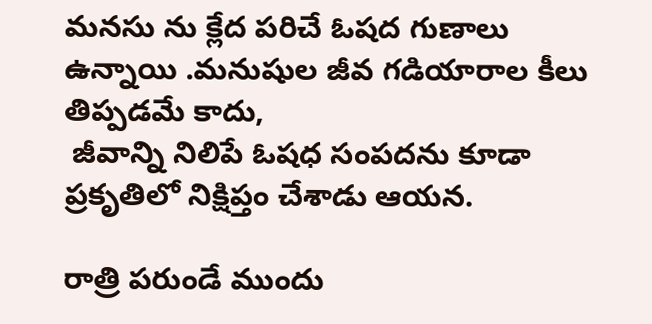మనసు ను క్లేద పరిచే ఓషద గుణాలు ఉన్నాయి .మనుషుల జీవ గడియారాల కీలు తిప్పడమే కాదు,
 జీవాన్ని నిలిపే ఓషధ సంపదను కూడా ప్రకృతిలో నిక్షిప్తం చేశాడు ఆయన.

రాత్రి పరుండే ముందు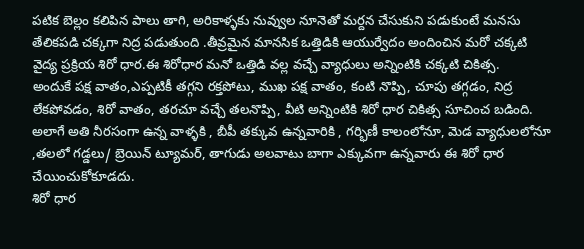పటిక బెల్లం కలిపిన పాలు తాగి, అరికాళ్ళకు నువ్వుల నూనెతో మర్దన చేసుకుని పడుకుంటే మనసు తేలికపడి చక్కగా నిద్ర పడుతుంది .తీవ్రమైన మానసిక ఒత్తిడికి ఆయుర్వేదం అందించిన మరో చక్కటి వైద్య ప్రక్రియ శిరో ధార.ఈ శిరోధార మనో ఒత్తిడి వల్ల వచ్చే వ్యాధులు అన్నింటికి చక్కటి చికిత్స.
అందుకే పక్ష వాతం,ఎప్పటికీ తగ్గని రక్తపోటు, ముఖ పక్ష వాతం, కంటి నొప్పి, చూపు తగ్గడం, నిద్ర లేకపోవడం, శిరో వాతం, తరచూ వచ్చే తలనొప్పి, వీటి అన్నింటికి శిరో ధార చికిత్స సూచించ బడింది. అలాగే అతి నీరసంగా ఉన్న వాళ్ళకి , బీపీ తక్కువ ఉన్నవారికి , గర్భిణీ కాలంలోనూ, మెడ వ్యాధులలోనూ ,తలలో గడ్డలు/ బ్రెయిన్ ట్యూమర్, తాగుడు అలవాటు బాగా ఎక్కువగా ఉన్నవారు ఈ శిరో ధార చేయించుకోకూడదు.
శిరో ధార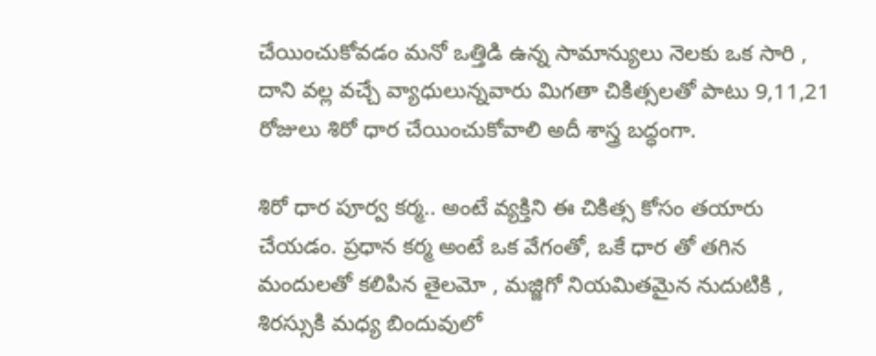చేయించుకోవడం మనో ఒత్తిడి ఉన్న సామాన్యులు నెలకు ఒక సారి , దాని వల్ల వచ్చే వ్యాధులున్నవారు మిగతా చికిత్సలతో పాటు 9,11,21 రోజులు శిరో ధార చేయించుకోవాలి అదీ శాస్త్ర బద్ధంగా.

శిరో ధార పూర్వ కర్మ.. అంటే వ్యక్తిని ఈ చికిత్స కోసం తయారు చేయడం. ప్రధాన కర్మ అంటే ఒక వేగంతో, ఒకే ధార తో తగిన మందులతో కలిపిన తైలమో , మజ్జిగో నియమితమైన నుదుటికి , శిరస్సుకి మధ్య బిందువులో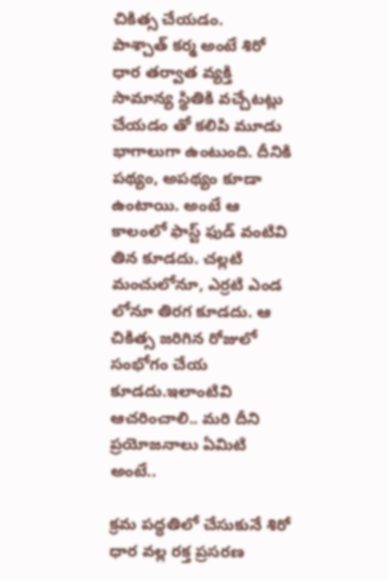చికిత్స చేయడం.
పాశ్చాత్ కర్మ అంటే శిరో ధార తర్వాత వ్యక్తి సామాన్య స్థితికి వచ్చేటట్లు చేయడం తో కలిపి మూడు భాగాలుగా ఉంటుంది. దీనికి పథ్యం, అపథ్యం కూడా ఉంటాయి. అంటే ఆ కాలంలో ఫాస్ట్ ఫుడ్ వంటివి తిన కూడదు. చల్లటి మంచులోనూ, ఎర్రటి ఎండ లోనూ తిరగ కూడదు. ఆ చికిత్స జరిగిన రోజులో సంభోగం చేయ కూడదు.ఇలాంటివి ఆచరించాలి.. మరి దీని ప్రయోజనాలు ఏమిటి అంటే..

క్రమ పద్ధతిలో చేసుకునే శిరో ధార వల్ల రక్త ప్రసరణ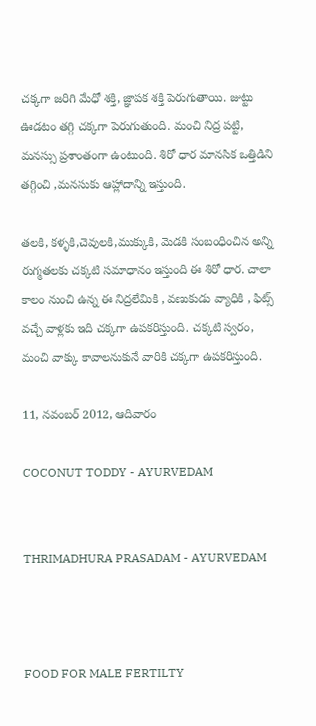చక్కగా జరిగి మేధో శక్తి, జ్ఞాపక శక్తి పెరుగుతాయి. జుట్టు ఊడటం తగ్గి చక్కగా పెరుగుతుంది. మంచి నిద్ర పట్టి, మనస్సు ప్రశాంతంగా ఉంటుంది. శిరో ధార మానసిక ఒత్తిడిని తగ్గించి ,మనసుకు ఆహ్లాదాన్ని ఇస్తుంది.

తలకి, కళ్ళకి,చెవులకి,ముక్కుకి, మెడకి సంబంధించిన అన్ని రుగ్మతలకు చక్కటి సమాధానం ఇస్తుంది ఈ శిరో ధార. చాలా కాలం నుంచి ఉన్న ఈ నిద్రలేమికి , వణుకుడు వ్యాధికి , ఫిట్స్ వచ్చే వాళ్లకు ఇది చక్కగా ఉపకరిస్తుంది. చక్కటి స్వరం, మంచి వాక్కు కావాలనుకునే వారికి చక్కగా ఉపకరిస్తుంది.

11, నవంబర్ 2012, ఆదివారం

COCONUT TODDY - AYURVEDAM


THRIMADHURA PRASADAM - AYURVEDAM



FOOD FOR MALE FERTILTY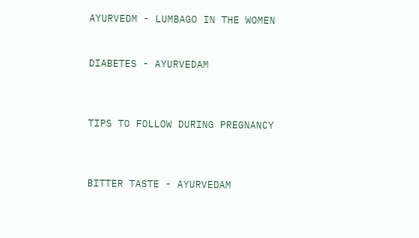AYURVEDM - LUMBAGO IN THE WOMEN


DIABETES - AYURVEDAM



TIPS TO FOLLOW DURING PREGNANCY



BITTER TASTE - AYURVEDAM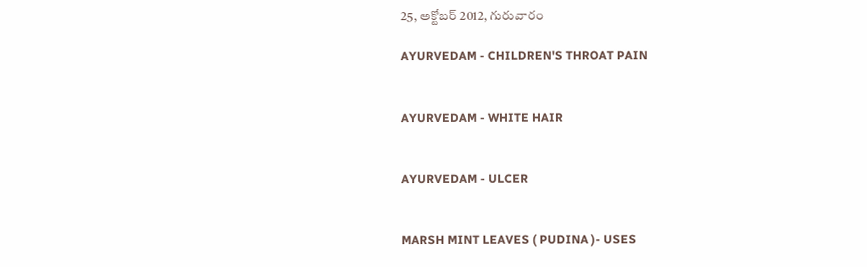25, అక్టోబర్ 2012, గురువారం

AYURVEDAM - CHILDREN'S THROAT PAIN


AYURVEDAM - WHITE HAIR


AYURVEDAM - ULCER


MARSH MINT LEAVES ( PUDINA )- USES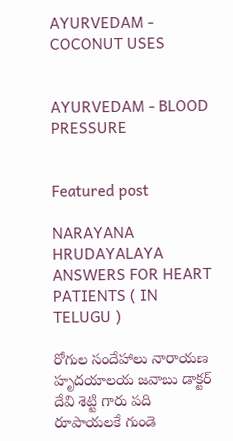AYURVEDAM - COCONUT USES


AYURVEDAM - BLOOD PRESSURE


Featured post

NARAYANA HRUDAYALAYA ANSWERS FOR HEART PATIENTS ( IN TELUGU )

రోగుల సందేహాలు నారాయణ హృదయాలయ జవాబు డాక్టర్ దేవి శెట్టి గారు పది రూపాయలకే గుండె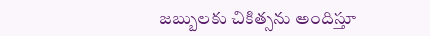జబ్బులకు చికిత్సను అందిస్తూ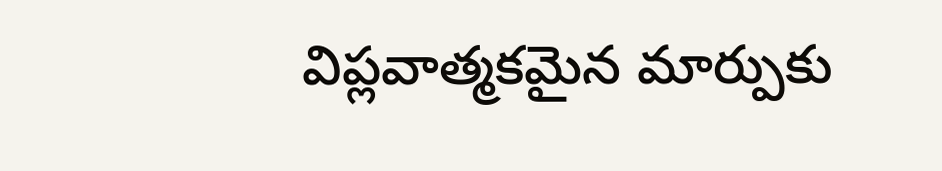విప్లవాత్మకమైన మార్పుకు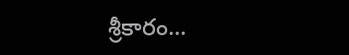శ్రీకారం...